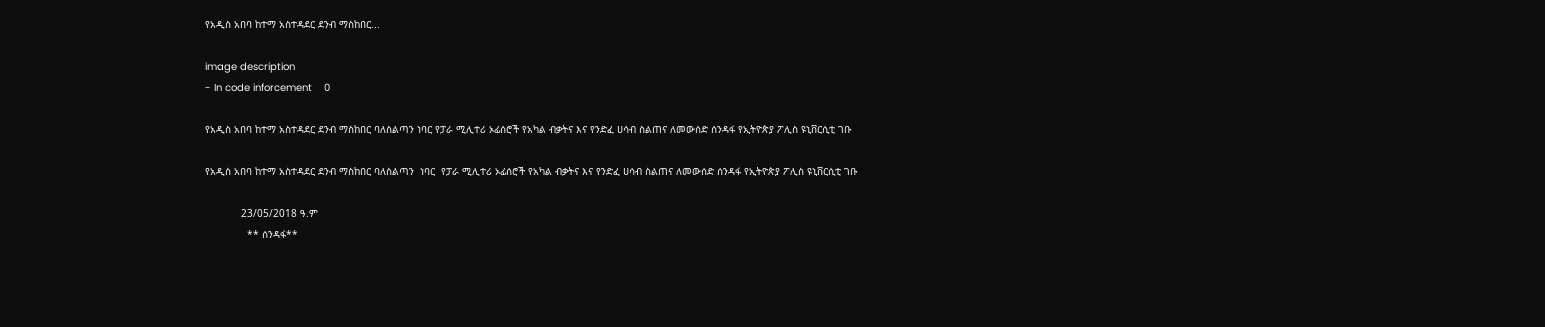የአዲስ አበባ ከተማ አስተዳደር ደንብ ማስከበር...

image description
- In code inforcement    0

የአዲስ አበባ ከተማ አስተዳደር ደንብ ማስከበር ባለስልጣን ነባር የፓራ ሚሊተሪ ኦፊሰሮች የአካል ብቃትና እና የንድፈ ሀሳብ ስልጠና ለመውሰድ ሰንዳፋ የኢትዮጵያ ፖሊስ ዩኒቨርሲቲ ገቡ

የአዲስ አበባ ከተማ አስተዳደር ደንብ ማስከበር ባለስልጣን  ነባር  የፓራ ሚሊተሪ ኦፊሰሮች የአካል ብቃትና እና የንድፈ ሀሳብ ስልጠና ለመውሰድ ሰንዳፋ የኢትዮጵያ ፖሊስ ዩኒቨርሲቲ ገቡ

            23/05/2018 ዓ.ም
              ** ሰንዳፋ**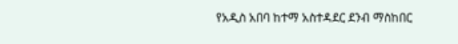የአዲስ አበባ ከተማ አስተዳደር ደንብ ማስከበር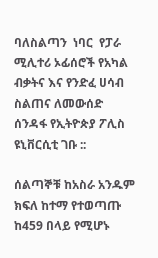ባለስልጣን  ነባር  የፓራ ሚሊተሪ ኦፊሰሮች የአካል ብቃትና እና የንድፈ ሀሳብ ስልጠና ለመውሰድ ሰንዳፋ የኢትዮጵያ ፖሊስ ዩኒቨርሲቲ ገቡ ::

ሰልጣኞቹ ከአስራ አንዱም ክፍለ ከተማ የተወጣጡ ከ459 በላይ የሚሆኑ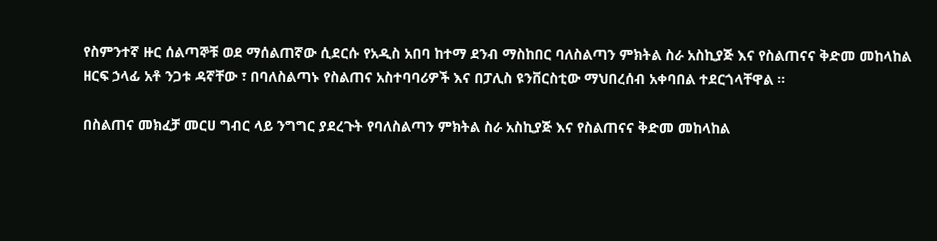የስምንተኛ ዙር ሰልጣኞቹ ወደ ማሰልጠኛው ሲደርሱ የአዲስ አበባ ከተማ ደንብ ማስከበር ባለስልጣን ምክትል ስራ አስኪያጅ እና የስልጠናና ቅድመ መከላከል ዘርፍ ኃላፊ አቶ ንጋቱ ዳኛቸው ፣ በባለስልጣኑ የስልጠና አስተባባሪዎች እና በፓሊስ ዩንቨርስቲው ማህበረሰብ አቀባበል ተደርጎላቸዋል ።

በስልጠና መክፈቻ መርሀ ግብር ላይ ንግግር ያደረጉት የባለስልጣን ምክትል ስራ አስኪያጅ እና የስልጠናና ቅድመ መከላከል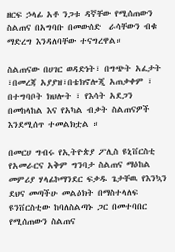ዘርፍ ኃላፊ አቶ ንጋቱ ዳኛቸው የሚሰጠውን ስልጠና በአግባቡ በመውሰድ  ራሳቸውን ብቁ ማድረግ እንዳለባቸው ተናግረዋል።

ስልጠናው በሀገር ወዳድነት፣ በግጭት አፈታት ፣በመረጃ አያያዝ፣በቴክኖሎጂ አጠቃቀም ፣ በተግባቦት ክህሎት ፣ የእሳት አደጋን በመከላከል እና የአካል ብቃት ስልጠናዎች እንደሚሰጥ ተመልክቷል ።

በመርሀ ግብሩ የኢትዮጵያ ፖሊስ ዩኒቨርስቲ የአመራርና አቅም ግንባታ ስልጠና ማዕከል መምሪያ ሃላፊኮማንደር ፍቃዱ ጌታቸዉ የእንኳን ደህና መጣችሁ መልዕክት በማስተላለፍ ዩንቨርስቲው ከባለስልጣኑ ጋር በመተባበር የሚሰጠውን ስልጠና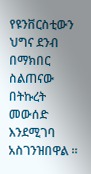የዩንቨርስቲውን ህግና ደንብ በማክበር  ስልጠናው በትኩረት መውሰድ  እንደሚገባ አስገንዝበዋል ።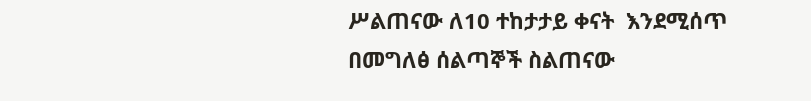ሥልጠናው ለ10 ተከታታይ ቀናት  እንደሚሰጥ  በመግለፅ ሰልጣኞች ስልጠናው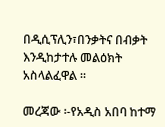በዲሲፕሊን፣በንቃትና በብቃት እንዲከታተሉ መልዕክት አስላልፈዋል ።

መረጃው ፡-የአዲስ አበባ ከተማ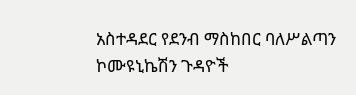አስተዳደር የደንብ ማስከበር ባለሥልጣን ኮሙዩኒኬሽን ጉዳዮች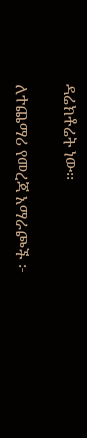ዳሬክቶሬት ነው፡፡

ለተጨማሪ የመረጃ አማራጮች ፦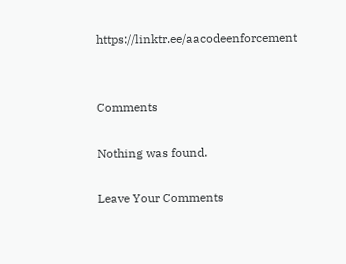https://linktr.ee/aacodeenforcement


Comments

Nothing was found.

Leave Your Comments